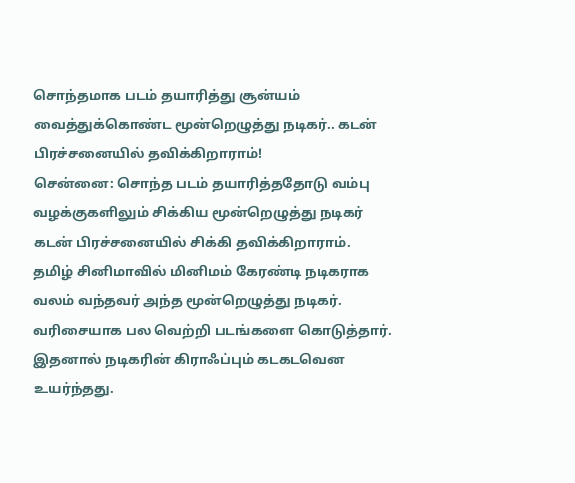சொந்தமாக படம் தயாரித்து சூன்யம் வைத்துக்கொண்ட மூன்றெழுத்து நடிகர்.. கடன் பிரச்சனையில் தவிக்கிறாராம்!
சென்னை: சொந்த படம் தயாரித்ததோடு வம்பு வழக்குகளிலும் சிக்கிய மூன்றெழுத்து நடிகர் கடன் பிரச்சனையில் சிக்கி தவிக்கிறாராம்.
தமிழ் சினிமாவில் மினிமம் கேரண்டி நடிகராக வலம் வந்தவர் அந்த மூன்றெழுத்து நடிகர்.
வரிசையாக பல வெற்றி படங்களை கொடுத்தார். இதனால் நடிகரின் கிராஃப்பும் கடகடவென உயர்ந்தது.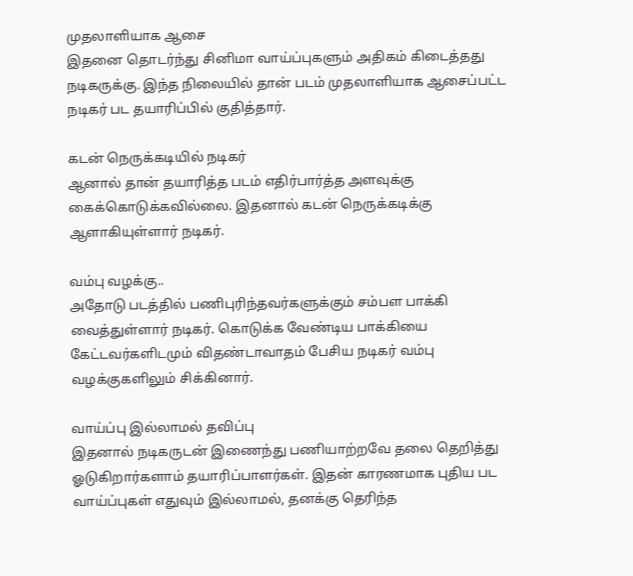முதலாளியாக ஆசை
இதனை தொடர்ந்து சினிமா வாய்ப்புகளும் அதிகம் கிடைத்தது நடிகருக்கு. இந்த நிலையில் தான் படம் முதலாளியாக ஆசைப்பட்ட நடிகர் பட தயாரிப்பில் குதித்தார்.

கடன் நெருக்கடியில் நடிகர்
ஆனால் தான் தயாரித்த படம் எதிர்பார்த்த அளவுக்கு கைக்கொடுக்கவில்லை. இதனால் கடன் நெருக்கடிக்கு ஆளாகியுள்ளார் நடிகர்.

வம்பு வழக்கு..
அதோடு படத்தில் பணிபுரிந்தவர்களுக்கும் சம்பள பாக்கி வைத்துள்ளார் நடிகர். கொடுக்க வேண்டிய பாக்கியை கேட்டவர்களிடமும் விதண்டாவாதம் பேசிய நடிகர் வம்பு வழக்குகளிலும் சிக்கினார்.

வாய்ப்பு இல்லாமல் தவிப்பு
இதனால் நடிகருடன் இணைந்து பணியாற்றவே தலை தெறித்து ஓடுகிறார்களாம் தயாரிப்பாளர்கள். இதன் காரணமாக புதிய பட வாய்ப்புகள் எதுவும் இல்லாமல், தனக்கு தெரிந்த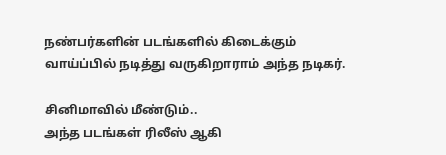நண்பர்களின் படங்களில் கிடைக்கும் வாய்ப்பில் நடித்து வருகிறாராம் அந்த நடிகர்.

சினிமாவில் மீண்டும்..
அந்த படங்கள் ரிலீஸ் ஆகி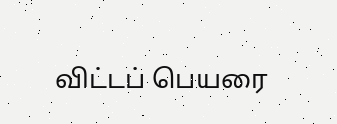விட்டப் பெயரை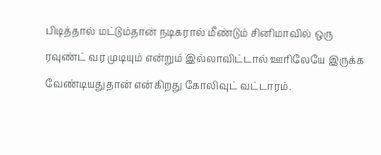பிடித்தால் மட்டும்தான் நடிகரால் மீண்டும் சினிமாவில் ஒரு ரவுண்ட் வர முடியும் என்றும் இல்லாவிட்டால் ஊரிலேயே இருக்க வேண்டியதுதான் என்கிறது கோலிவுட் வட்டாரம்.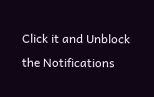Click it and Unblock the Notifications